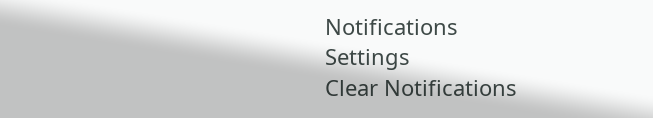Notifications
Settings
Clear Notifications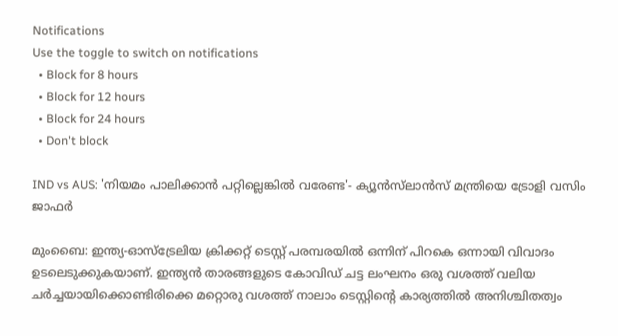Notifications
Use the toggle to switch on notifications
  • Block for 8 hours
  • Block for 12 hours
  • Block for 24 hours
  • Don't block

IND vs AUS: 'നിയമം പാലിക്കാന്‍ പറ്റില്ലെങ്കില്‍ വരേണ്ട'- ക്യൂന്‍സ്‌ലാന്‍സ് മന്ത്രിയെ ട്രോളി വസിം ജാഫര്‍

മുംബൈ: ഇന്ത്യ-ഓസ്‌ട്രേലിയ ക്രിക്കറ്റ് ടെസ്റ്റ് പരമ്പരയില്‍ ഒന്നിന് പിറകെ ഒന്നായി വിവാദം ഉടലെടുക്കുകയാണ്. ഇന്ത്യന്‍ താരങ്ങളുടെ കോവിഡ് ചട്ട ലംഘനം ഒരു വശത്ത് വലിയ ചര്‍ച്ചയായിക്കൊണ്ടിരിക്കെ മറ്റൊരു വശത്ത് നാലാം ടെസ്റ്റിന്റെ കാര്യത്തില്‍ അനിശ്ചിതത്വം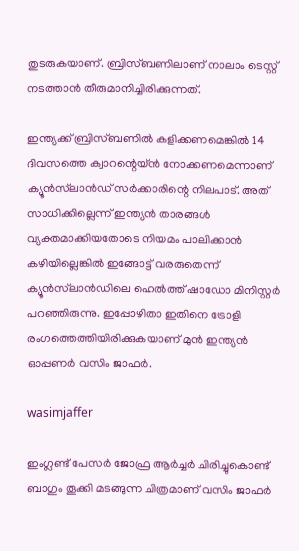തുടരുകയാണ്. ബ്രിസ്ബണിലാണ് നാലാം ടെസ്റ്റ് നടത്താന്‍ തീരുമാനിച്ചിരിക്കുന്നത്.

ഇന്ത്യക്ക് ബ്രിസ്ബണില്‍ കളിക്കണമെങ്കില്‍ 14 ദിവസത്തെ ക്വാറന്റെയ്ന്‍ നോക്കണമെന്നാണ് ക്യൂന്‍സ്‌ലാന്‍ഡ് സര്‍ക്കാരിന്റെ നിലപാട്. അത് സാധിക്കില്ലെന്ന് ഇന്ത്യന്‍ താരങ്ങള്‍ വ്യക്തമാക്കിയതോടെ നിയമം പാലിക്കാന്‍ കഴിയില്ലെങ്കില്‍ ഇങ്ങോട്ട് വരരുതെന്ന് ക്യൂന്‍സ്‌ലാന്‍ഡിലെ ഹെല്‍ത്ത് ഷാഡോ മിനിസ്റ്റര്‍ പറഞ്ഞിരുന്നു. ഇപ്പോഴിതാ ഇതിനെ ട്രോളി രംഗത്തെത്തിയിരിക്കുകയാണ് മുന്‍ ഇന്ത്യന്‍ ഓപ്പണര്‍ വസിം ജാഫര്‍.

wasimjaffer

ഇംഗ്ലണ്ട് പേസര്‍ ജോഫ്ര ആര്‍ച്ചര്‍ ചിരിച്ചുകൊണ്ട് ബാഗും തൂക്കി മടങ്ങുന്ന ചിത്രമാണ് വസിം ജാഫര്‍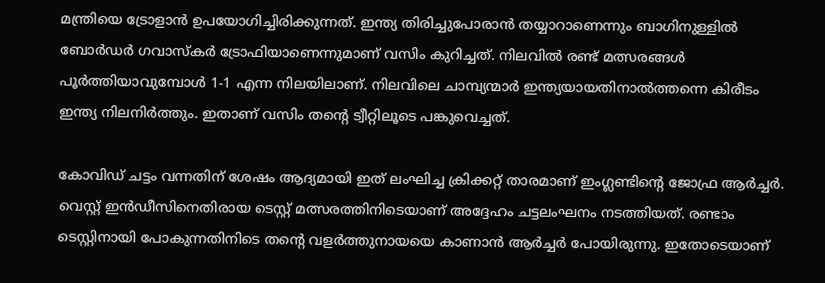മന്ത്രിയെ ട്രോളാന്‍ ഉപയോഗിച്ചിരിക്കുന്നത്. ഇന്ത്യ തിരിച്ചുപോരാന്‍ തയ്യാറാണെന്നും ബാഗിനുള്ളില്‍ ബോര്‍ഡര്‍ ഗവാസ്‌കര്‍ ട്രോഫിയാണെന്നുമാണ് വസിം കുറിച്ചത്. നിലവില്‍ രണ്ട് മത്സരങ്ങള്‍ പൂര്‍ത്തിയാവുമ്പോള്‍ 1-1 എന്ന നിലയിലാണ്. നിലവിലെ ചാമ്പ്യന്മാര്‍ ഇന്ത്യയായതിനാല്‍ത്തന്നെ കിരീടം ഇന്ത്യ നിലനിര്‍ത്തും. ഇതാണ് വസിം തന്റെ ട്വീറ്റിലൂടെ പങ്കുവെച്ചത്.

കോവിഡ് ചട്ടം വന്നതിന് ശേഷം ആദ്യമായി ഇത് ലംഘിച്ച ക്രിക്കറ്റ് താരമാണ് ഇംഗ്ലണ്ടിന്റെ ജോഫ്ര ആര്‍ച്ചര്‍. വെസ്റ്റ് ഇന്‍ഡീസിനെതിരായ ടെസ്റ്റ് മത്സരത്തിനിടെയാണ് അദ്ദേഹം ചട്ടലംഘനം നടത്തിയത്. രണ്ടാം ടെസ്റ്റിനായി പോകുന്നതിനിടെ തന്റെ വളര്‍ത്തുനായയെ കാണാന്‍ ആര്‍ച്ചര്‍ പോയിരുന്നു. ഇതോടെയാണ്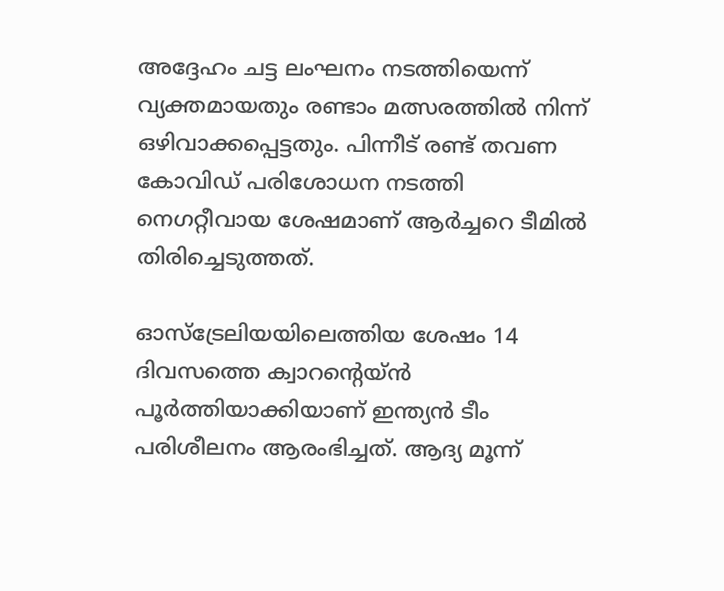അദ്ദേഹം ചട്ട ലംഘനം നടത്തിയെന്ന് വ്യക്തമായതും രണ്ടാം മത്സരത്തില്‍ നിന്ന് ഒഴിവാക്കപ്പെട്ടതും. പിന്നീട് രണ്ട് തവണ കോവിഡ് പരിശോധന നടത്തി നെഗറ്റീവായ ശേഷമാണ് ആര്‍ച്ചറെ ടീമില്‍ തിരിച്ചെടുത്തത്.

ഓസ്‌ട്രേലിയയിലെത്തിയ ശേഷം 14 ദിവസത്തെ ക്വാറന്റെയ്ന്‍ പൂര്‍ത്തിയാക്കിയാണ് ഇന്ത്യന്‍ ടീം പരിശീലനം ആരംഭിച്ചത്. ആദ്യ മൂന്ന്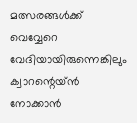മത്സരങ്ങള്‍ക്ക് വെവ്വേറെ വേദിയായിരുന്നെങ്കിലും ക്വാറന്റെയ്ന്‍ നോക്കാന്‍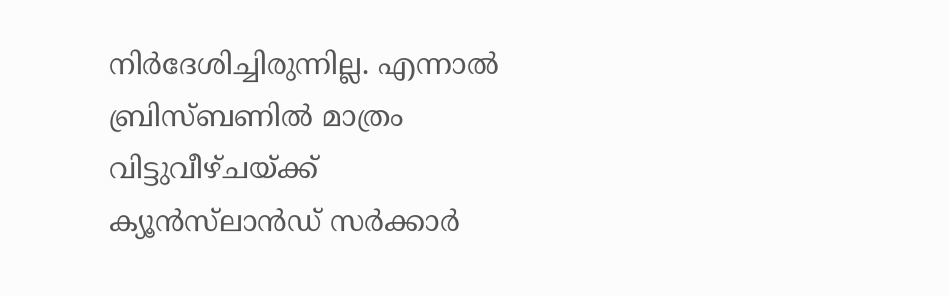നിര്‍ദേശിച്ചിരുന്നില്ല. എന്നാല്‍ ബ്രിസ്ബണില്‍ മാത്രം വിട്ടുവീഴ്ചയ്ക്ക് ക്യൂന്‍സ്‌ലാന്‍ഡ് സര്‍ക്കാര്‍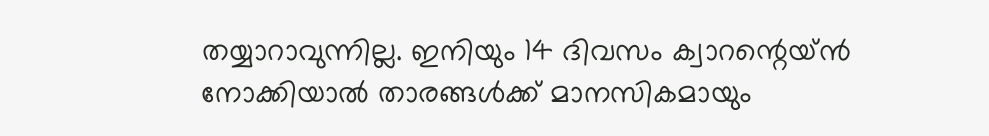തയ്യാറാവുന്നില്ല. ഇനിയും 14 ദിവസം ക്വാറന്റെയ്ന്‍ നോക്കിയാല്‍ താരങ്ങള്‍ക്ക് മാനസികമായും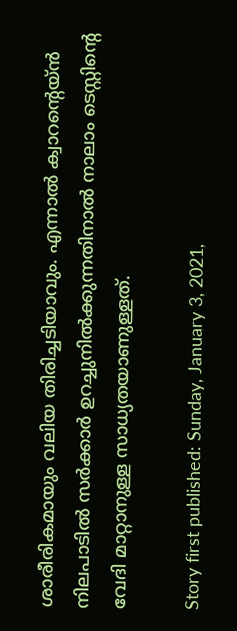ശാരീരികമായും വലിയ തിരിച്ചടിയാവും. എന്നാല്‍ ക്വാറന്റെയ്ന്‍ നിലപാടില്‍ സര്‍ക്കാര്‍ ഉറച്ചുനില്‍ക്കുന്നതിനാല്‍ നാലാം ടെസ്റ്റിന്റെ വേദി മാറ്റാനുള്ള സാധ്യതയാണുള്ളത്.

Story first published: Sunday, January 3, 2021,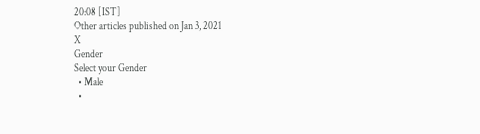20:08 [IST]
Other articles published on Jan 3, 2021
X
Gender
Select your Gender
  • Male
  •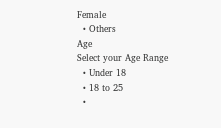Female
  • Others
Age
Select your Age Range
  • Under 18
  • 18 to 25
  •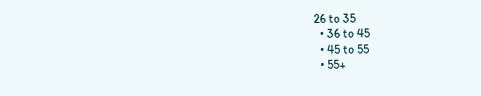26 to 35
  • 36 to 45
  • 45 to 55
  • 55+